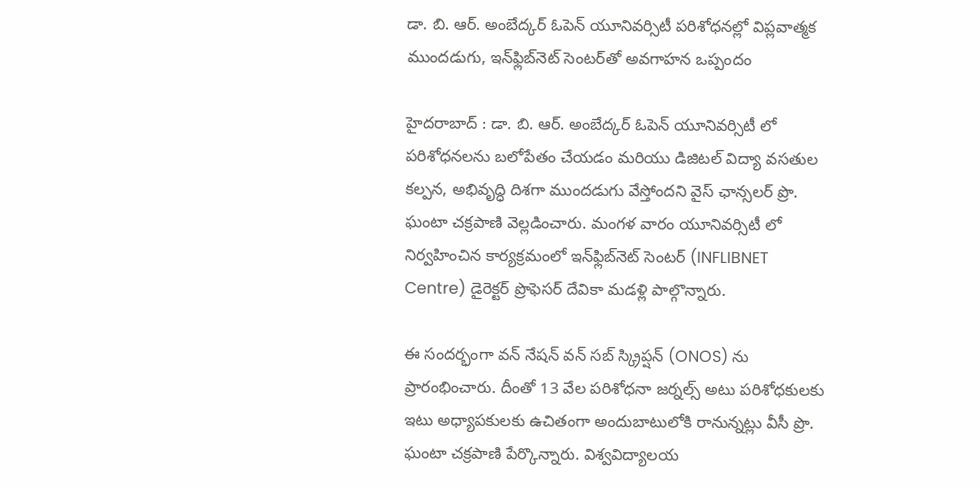డా. బి. ఆర్. అంబేద్కర్ ఓపెన్ యూనివర్సిటీ పరిశోధనల్లో విప్లవాత్మక ముందడుగు, ఇన్‌ఫ్లిబ్‌నెట్ సెంటర్‌తో అవగాహన ఒప్పందం

హైదరాబాద్ : డా. బి. ఆర్. అంబేద్కర్ ఓపెన్ యూనివర్సిటీ లో పరిశోధనలను బలోపేతం చేయడం మరియు డిజిటల్ విద్యా వసతుల కల్పన, అభివృద్ధి దిశగా ముందడుగు వేస్తోందని వైస్ ఛాన్సలర్ ప్రొ. ఘంటా చక్రపాణి వెల్లడించారు. మంగళ వారం యూనివర్సిటీ లో నిర్వహించిన కార్యక్రమంలో ఇన్‌ఫ్లిబ్‌నెట్ సెంటర్‌ (INFLIBNET Centre) డైరెక్టర్ ప్రొఫెసర్ దేవికా మడళ్లి పాల్గొన్నారు.

ఈ సందర్భంగా వన్ నేషన్ వన్ సబ్ స్క్రిప్షన్ (ONOS) ను ప్రారంభించారు. దీంతో 13 వేల పరిశోధనా జర్నల్స్ అటు పరిశోధకులకు ఇటు అధ్యాపకులకు ఉచితంగా అందుబాటులోకి రానున్నట్లు వీసీ ప్రొ. ఘంటా చక్రపాణి పేర్కొన్నారు. విశ్వవిద్యాలయ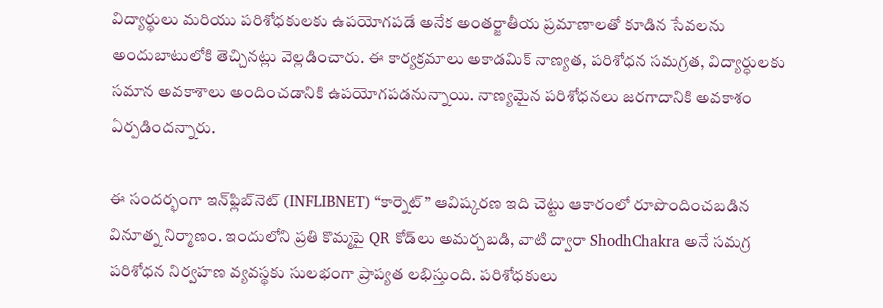విద్యార్థులు మరియు పరిశోధకులకు ఉపయోగపడే అనేక అంతర్జాతీయ ప్రమాణాలతో కూడిన సేవలను అందుబాటులోకి తెచ్చినట్లు వెల్లడించారు. ఈ కార్యక్రమాలు అకాడమిక్ నాణ్యత, పరిశోధన సమగ్రత, విద్యార్ధులకు సమాన అవకాశాలు అందించడానికి ఉపయోగపడనున్నాయి. నాణ్యమైన పరిశోధనలు జరగాదానికి అవకాశం ఏర్పడిందన్నారు.

ఈ సందర్భంగా ఇన్‌ఫ్లిబ్‌నెట్ (INFLIBNET) “కార్నెట్” ఆవిష్కరణ ఇది చెట్టు ఆకారంలో రూపొందించబడిన వినూత్న నిర్మాణం. ఇందులోని ప్రతి కొమ్మపై QR కోడ్‌లు అమర్చబడి, వాటి ద్వారా ShodhChakra అనే సమగ్ర పరిశోధన నిర్వహణ వ్యవస్థకు సులభంగా ప్రాప్యత లభిస్తుంది. పరిశోధకులు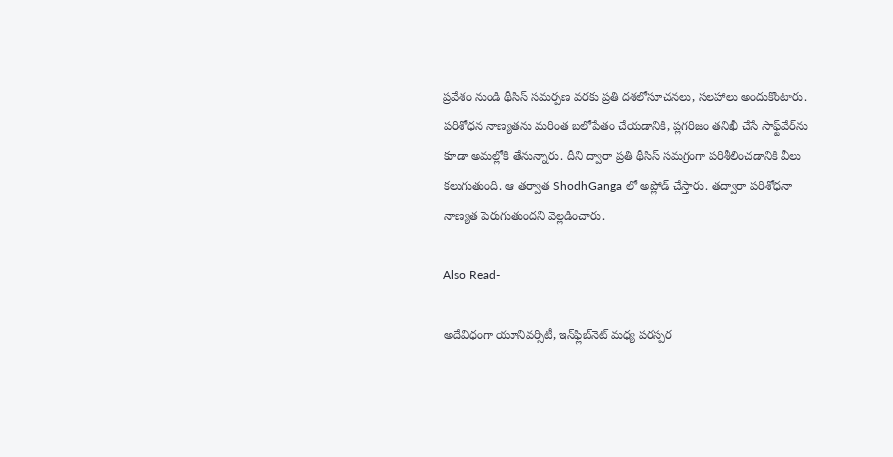ప్రవేశం నుండి థీసిస్ సమర్పణ వరకు ప్రతి దశలోసూచనలు, సలహాలు అందుకొంటారు. పరిశోధన నాణ్యతను మరింత బలోపేతం చేయడానికి, ప్లగరిజం తనిఖీ చేసే సాఫ్ట్‌వేర్‌ను కూడా అమల్లోకి తేనున్నారు. దీని ద్వారా ప్రతి థీసిస్ సమగ్రంగా పరిశీలించడానికి వీలు కలుగుతుంది. ఆ తర్వాత ShodhGanga లో అప్లోడ్ చేస్తారు. తద్వారా పరిశోధనా నాణ్యత పెరుగుతుందని వెల్లడించారు.

Also Read-

అదేవిధంగా యూనివర్సిటీ, ఇన్‌ఫ్లిబ్‌నెట్ మధ్య పరస్పర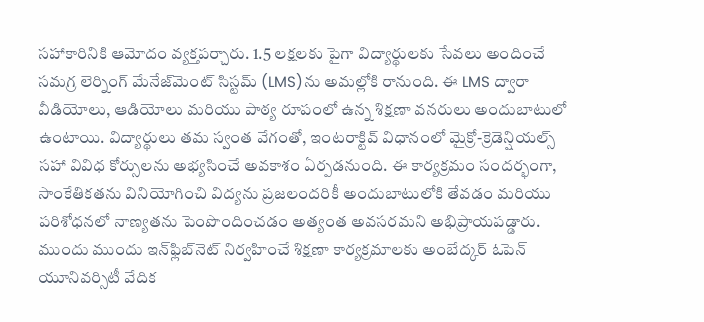సహాకారినికి ఆమోదం వ్యక్తపర్చారు. 1.5 లక్షలకు పైగా విద్యార్థులకు సేవలు అందించే సమగ్ర లెర్నింగ్ మేనేజ్‌మెంట్ సిస్టమ్ (LMS)ను అమల్లోకి రానుంది. ఈ LMS ద్వారా వీడియోలు, ఆడియోలు మరియు పాఠ్య రూపంలో ఉన్న శిక్షణా వనరులు అందుబాటులో ఉంటాయి. విద్యార్థులు తమ స్వంత వేగంతో, ఇంటరాక్టివ్ విధానంలో మైక్రో-క్రెడెన్షియల్స్ సహా వివిధ కోర్సులను అభ్యసించే అవకాశం ఏర్పడనుంది. ఈ కార్యక్రమం సందర్భంగా, సాంకేతికతను వినియోగించి విద్యను ప్రజలందరికీ అందుబాటులోకి తేవడం మరియు పరిశోధనలో నాణ్యతను పెంపొందించడం అత్యంత అవసరమని అభిప్రాయపడ్డారు. ముందు ముందు ఇన్‌ఫ్లిబ్‌నెట్ నిర్వహించే శిక్షణా కార్యక్రమాలకు అంబేద్కర్ ఓపెన్ యూనివర్సిటీ వేదిక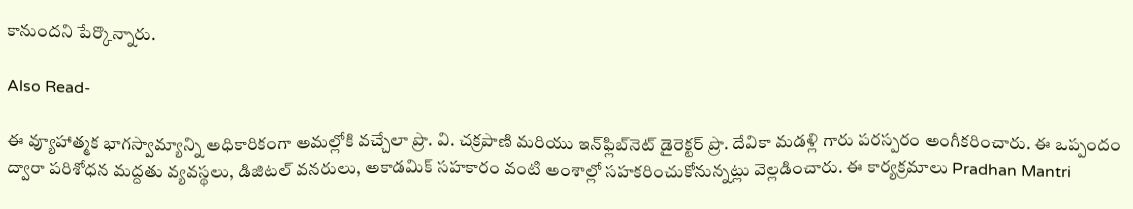కానుందని పేర్కొన్నారు.

Also Read-

ఈ వ్యూహాత్మక భాగస్వామ్యాన్ని అధికారికంగా అమల్లోకి వచ్చేలా ప్రొ. వి. చక్రపాణి మరియు ఇన్‌ఫ్లిబ్‌నెట్ డైరెక్టర్ ప్రొ. దేవికా మడళ్లి గారు పరస్పరం అంగీకరించారు. ఈ ఒప్పందం ద్వారా పరిశోధన మద్దతు వ్యవస్థలు, డిజిటల్ వనరులు, అకాడమిక్ సహకారం వంటి అంశాల్లో సహకరించుకోనున్నట్లు వెల్లడించారు. ఈ కార్యక్రమాలు Pradhan Mantri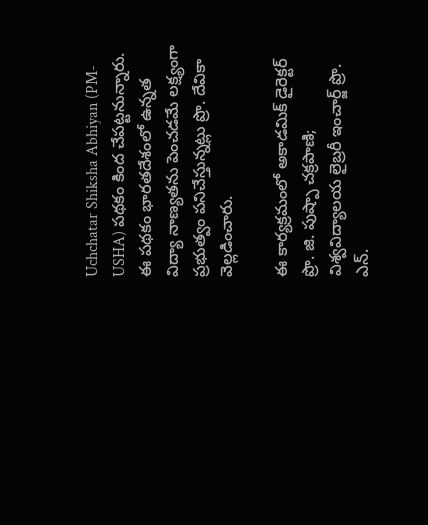Uchchatar Shiksha Abhiyan (PM-USHA) పథకం కింద చేపట్టనున్నారు. ఈ పథకం భారతదేశంలో ఉన్నత విద్యా నాణ్యతను పెంచడమే లక్ష్యంగా ప్రభుత్వం పనిచేస్తున్నట్లు ప్రొ. దేవికా వెల్లడించారు.

ఈ కార్యక్రమంలో అకాడమిక్ డైరెక్టర్ ప్రొ. జి. పుష్పా చక్రపాణి; విశ్వవిద్యాలయ లైబ్రరీ ఇంచార్జ్ ప్రొ. ఎన్.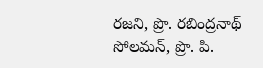రజని, ప్రొ. రబింద్రనాథ్ సోలమన్, ప్రొ. పి.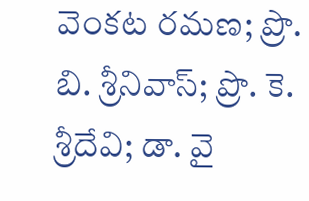వెంకట రమణ; ప్రొ. బి. శ్రీనివాస్; ప్రొ. కె. శ్రీదేవి; డా. వై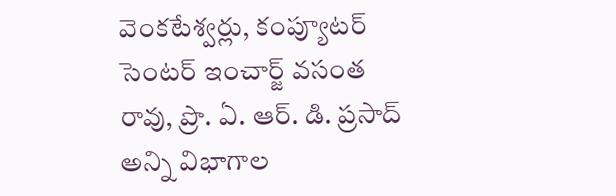వెంకటేశ్వర్లు, కంప్యూటర్ సెంటర్ ఇంచార్జ్ వసంత రావు, ప్రొ. ఏ. ఆర్. డి. ప్రసాద్ అన్ని విభాగాల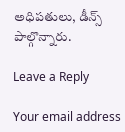అధిపతులు, డీన్స్ పాల్గొన్నారు.

Leave a Reply

Your email address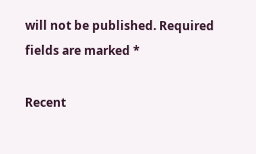will not be published. Required fields are marked *

Recent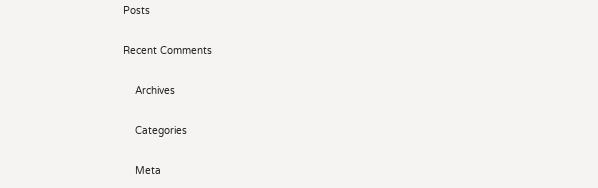Posts

Recent Comments

    Archives

    Categories

    Meta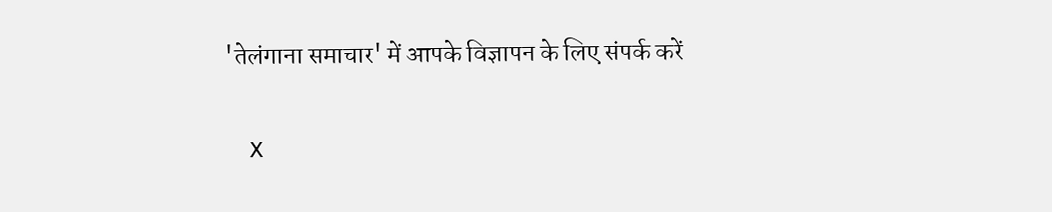'तेलंगाना समाचार' में आपके विज्ञापन के लिए संपर्क करें

    X